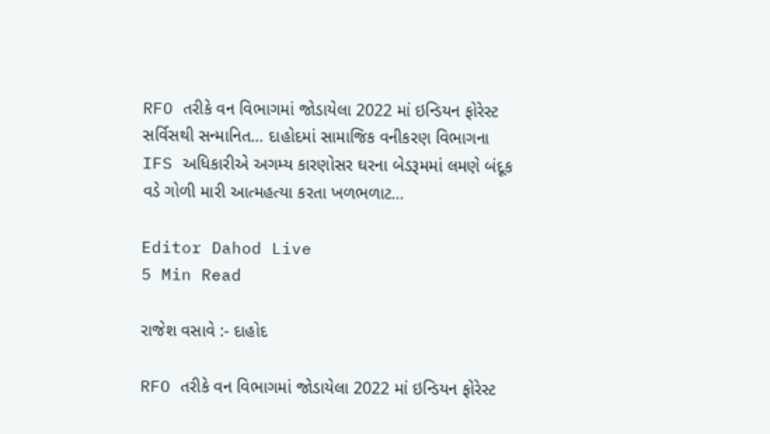RFO તરીકે વન વિભાગમાં જોડાયેલા 2022 માં ઇન્ડિયન ફોરેસ્ટ સર્વિસથી સન્માનિત… દાહોદમાં સામાજિક વનીકરણ વિભાગના IFS અધિકારીએ અગમ્ય કારણોસર ઘરના બેડરૂમમાં લમણે બંદૂક વડે ગોળી મારી આત્મહત્યા કરતા ખળભળાટ…

Editor Dahod Live
5 Min Read

રાજેશ વસાવે :- દાહોદ

RFO તરીકે વન વિભાગમાં જોડાયેલા 2022 માં ઇન્ડિયન ફોરેસ્ટ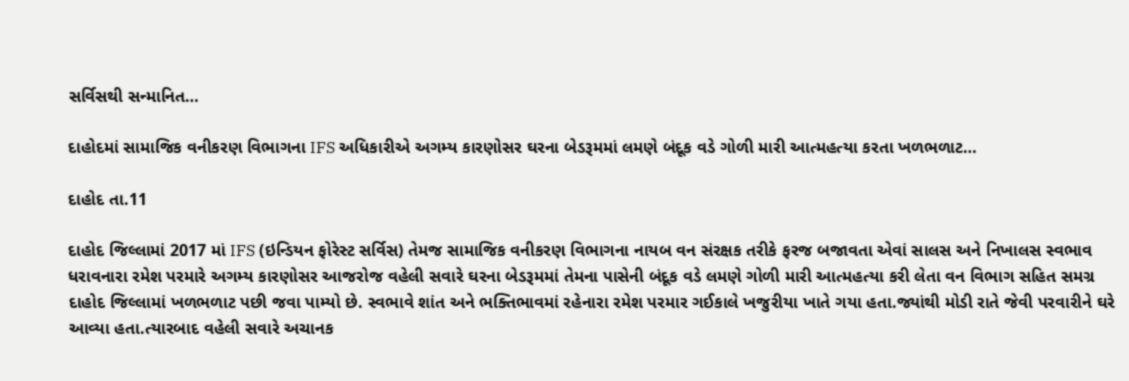સર્વિસથી સન્માનિત…

દાહોદમાં સામાજિક વનીકરણ વિભાગના IFS અધિકારીએ અગમ્ય કારણોસર ઘરના બેડરૂમમાં લમણે બંદૂક વડે ગોળી મારી આત્મહત્યા કરતા ખળભળાટ…

દાહોદ તા.11

દાહોદ જિલ્લામાં 2017 માં IFS (ઇન્ડિયન ફોરેસ્ટ સર્વિસ) તેમજ સામાજિક વનીકરણ વિભાગના નાયબ વન સંરક્ષક તરીકે ફરજ બજાવતા એવાં સાલસ અને નિખાલસ સ્વભાવ ધરાવનારા રમેશ પરમારે અગમ્ય કારણોસર આજરોજ વહેલી સવારે ઘરના બેડરૂમમાં તેમના પાસેની બંદૂક વડે લમણે ગોળી મારી આત્મહત્યા કરી લેતા વન વિભાગ સહિત સમગ્ર દાહોદ જિલ્લામાં ખળભળાટ પછી જવા પામ્યો છે. સ્વભાવે શાંત અને ભક્તિભાવમાં રહેનારા રમેશ પરમાર ગઈકાલે ખજુરીયા ખાતે ગયા હતા.જ્યાંથી મોડી રાતે જેવી પરવારીને ઘરે આવ્યા હતા.ત્યારબાદ વહેલી સવારે અચાનક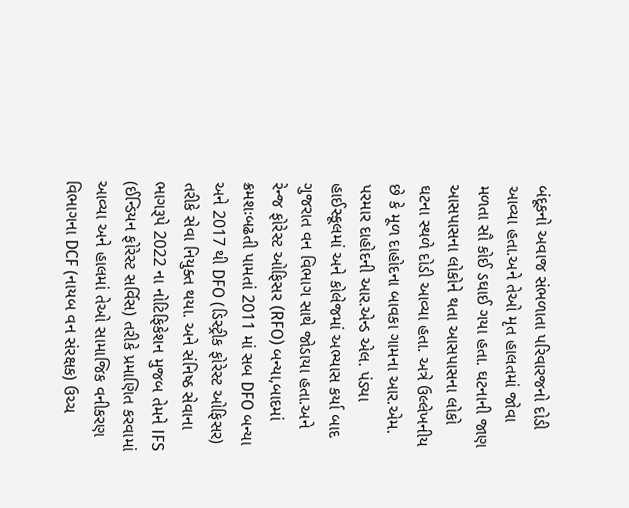બંદૂકનો અવાજ સંભળાતા પરિવારજનો દોડી આવ્યા હતા.અને તેઓ મૃત હાલતમાં જોવા મળતા સૌ કોઈ ડઘાઈ ગયા હતા. ઘટનાની જાણ આસપાસના લોકોને થતા આસપાસના લોકો ઘટના સ્થળે દોડી આવ્યા હતા. અત્રે ઉલ્લેખનીય છે કે મૂળ દાહોદના બાવકા ગામના આર.એમ. પરમાર દાહોદની આર.એન્ડ એલ. પંડ્યા હાઈસ્કૂલમાં અને કોલેજમાં અભ્યાસ કર્યા બાદ ગુજરાત વન વિભાગ સાથે જોડાયા હતા.અને રેન્જ ફોરેસ્ટ ઓફિસર (RFO) બન્યા,બાદમાં ક્રમશઃબઢતી પામતાં 2011 માં સબ DFO બન્યા અને 2017 થી DFO (ડિસ્ટ્રીક ફોરેસ્ટ ઓફિસર) તરીકે સેવા નિયુક્ત થયા. અને સંનિષ્ઠ સેવાના ભાગરૂપે 2022 ના નોટિફિકેશન મુજબ તેમને IFS (ઈન્ડિયન ફોરેસ્ટ સર્વિસ) તરીકે પ્રમાણિત કરવામાં આવ્યા અને હાલમાં તેઓ સામાજિક વનીકરણ વિભાગના DCF (નાયબ વન સંરક્ષક) ઉચ્ચ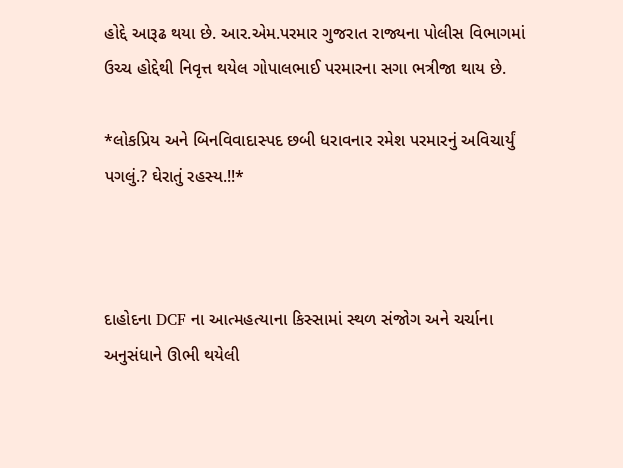હોદ્દે આરૂઢ થયા છે. આર.એમ.પરમાર ગુજરાત રાજ્યના પોલીસ વિભાગમાં ઉચ્ચ હોદ્દેથી નિવૃત્ત થયેલ ગોપાલભાઈ પરમારના સગા ભત્રીજા થાય છે.

*લોકપ્રિય અને બિનવિવાદાસ્પદ છબી ધરાવનાર રમેશ પરમારનું અવિચાર્યું પગલું.? ઘેરાતું રહસ્ય.!!*



દાહોદના DCF ના આત્મહત્યાના કિસ્સામાં સ્થળ સંજોગ અને ચર્ચાના અનુસંધાને ઊભી થયેલી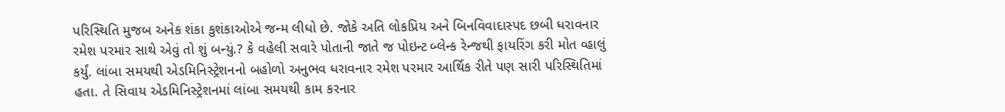પરિસ્થિતિ મુજબ અનેક શંકા કુશંકાઓએ જન્મ લીધો છે. જોકે અતિ લોકપ્રિય અને બિનવિવાદાસ્પદ છબી ધરાવનાર રમેશ પરમાર સાથે એવું તો શું બન્યું.? કે વહેલી સવારે પોતાની જાતે જ પોઇન્ટ બ્લેન્ક રેન્જથી ફાયરિંગ કરી મોત વ્હાલું કર્યું. લાંબા સમયથી એડમિનિસ્ટ્રેશનનો બહોળો અનુભવ ધરાવનાર રમેશ પરમાર આર્થિક રીતે પણ સારી પરિસ્થિતિમાં હતા. તે સિવાય એડમિનિસ્ટ્રેશનમાં લાંબા સમયથી કામ કરનાર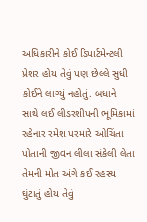અધિકારીને કોઈ ડિપાર્ટમેન્ટલી પ્રેશર હોય તેવું પણ છેલ્લે સુધી કોઈને લાગ્યું નહોતું. બધાને સાથે લઈ લીડરશીપની ભૂમિકામાં રહેનાર રમેશ પરમારે ઓચિંતા પોતાની જીવન લીલા સંકેલી લેતા તેમની મોત અંગે કઈ રહસ્ય ઘુંટાતું હોય તેવું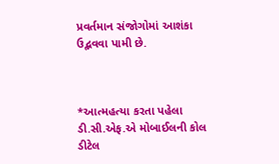પ્રવર્તમાન સંજોગોમાં આશંકા ઉદ્ભવવા પામી છે.



*આત્મહત્યા કરતા પહેલા ડી.સી.એફ.એ મોબાઈલની કોલ ડીટેલ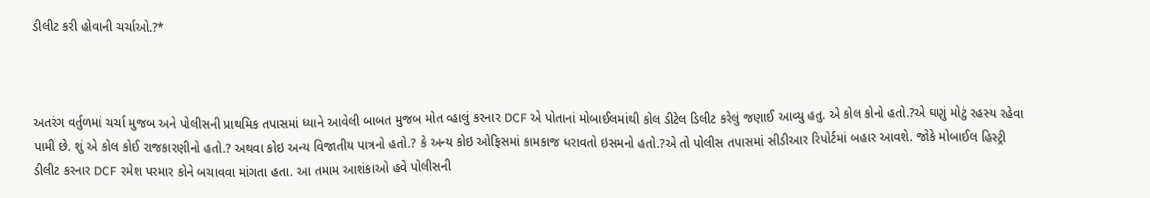ડીલીટ કરી હોવાની ચર્ચાઓ.?*



અતરંગ વર્તુળમાં ચર્ચા મુજબ અને પોલીસની પ્રાથમિક તપાસમાં ધ્યાને આવેલી બાબત મુજબ મોત વ્હાલું કરનાર DCF એ પોતાનાં મોબાઈલમાંથી કોલ ડીટેલ ડિલીટ કરેલું જણાઈ આવ્યુ હતુ. એ કોલ કોનો હતો.?એ ઘણું મોટું રહસ્ય રહેવા પામી છે. શું એ કોલ કોઈ રાજકારણીનો હતો.? અથવા કોઇ અન્ય વિજાતીય પાત્રનો હતો.? કે અન્ય કોઇ ઓફિસમાં કામકાજ ધરાવતો ઇસમનો હતો.?એ તો પોલીસ તપાસમાં સીડીઆર રિપોર્ટમાં બહાર આવશે. જોકે મોબાઈલ હિસ્ટ્રી ડીલીટ કરનાર DCF રમેશ પરમાર કોને બચાવવા માંગતા હતા. આ તમામ આશંકાઓ હવે પોલીસની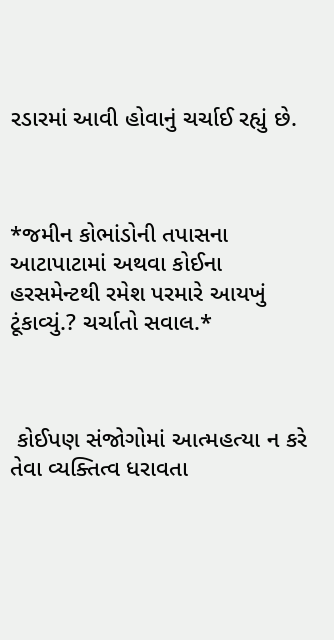રડારમાં આવી હોવાનું ચર્ચાઈ રહ્યું છે.



*જમીન કોભાંડોની તપાસના આટાપાટામાં અથવા કોઈના હરસમેન્ટથી રમેશ પરમારે આયખું ટૂંકાવ્યું.? ચર્ચાતો સવાલ.*



 કોઈપણ સંજોગોમાં આત્મહત્યા ન કરે તેવા વ્યક્તિત્વ ધરાવતા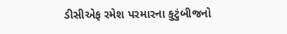ડીસીએફ રમેશ પરમારના કુટુંબીજનો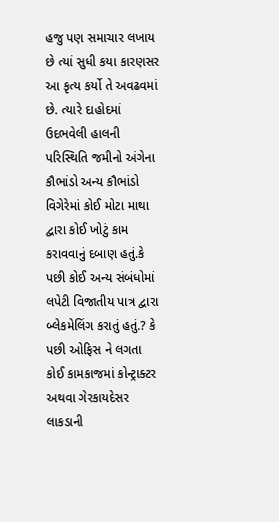હજુ પણ સમાચાર લખાય છે ત્યાં સુધી કયા કારણસર આ કૃત્ય કર્યો તે અવઢવમાં છે. ત્યારે દાહોદમાં ઉદભવેલી હાલની પરિસ્થિતિ જમીનો અંગેના કૌભાંડો અન્ય કૌભાંડો વિગેરેમાં કોઈ મોટા માથા દ્વારા કોઈ ખોટું કામ કરાવવાનું દબાણ હતું.કે પછી કોઈ અન્ય સંબંધોમાં લપેટી વિજાતીય પાત્ર દ્વારા બ્લેકમેલિંગ કરાતું હતું.? કે પછી ઓફિસ ને લગતા કોઈ કામકાજમાં કોન્ટ્રાક્ટર અથવા ગેરકાયદેસર લાકડાની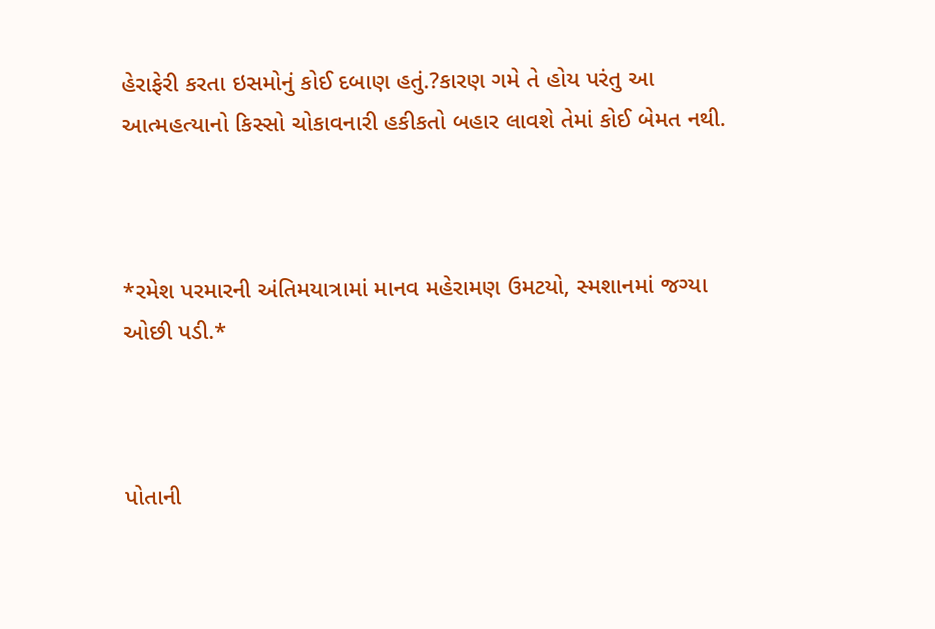હેરાફેરી કરતા ઇસમોનું કોઈ દબાણ હતું.?કારણ ગમે તે હોય પરંતુ આ આત્મહત્યાનો કિસ્સો ચોકાવનારી હકીકતો બહાર લાવશે તેમાં કોઈ બેમત નથી.



*રમેશ પરમારની અંતિમયાત્રામાં માનવ મહેરામણ ઉમટયો, સ્મશાનમાં જગ્યા ઓછી પડી.*



પોતાની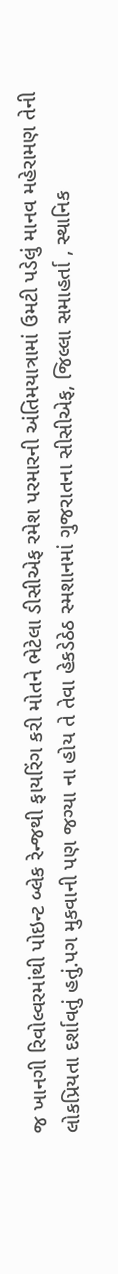જ ખાનગી રિવોલ્વરમાંથી પોઇન્ટ બ્લેક રેન્જથી ફાયરિંગ કરી મોતને ભેટેલા ડીસીએફ રમેશ પરમારની અંતિમયાત્રામાં ઉમટી પડેલું માનવ મહેરામણ તેની લોકપ્રિયતા દર્શાવતું હતું.પગ મુકવાની પણ જગ્યા ના હોય તે તેવા હેકડેઠેઠ સ્મશાનમાં ગુજરાતના સીસીએફ, જિલ્લા સમાહર્તા , સ્થાનિક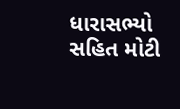ધારાસભ્યો સહિત મોટી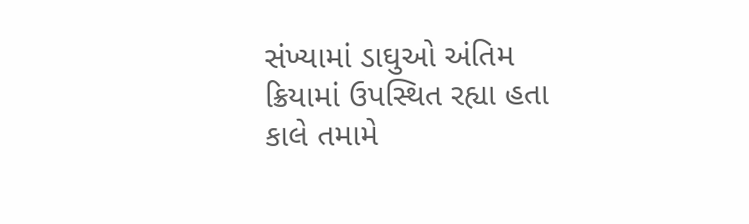સંખ્યામાં ડાઘુઓ અંતિમ ક્રિયામાં ઉપસ્થિત રહ્યા હતા કાલે તમામે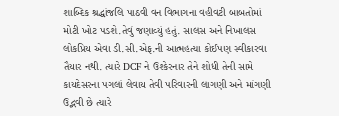શાબ્દિક શ્રદ્ધાંજલિ પાઠવી વન વિભાગના વહીવટી બાબતોમાં મોટી ખોટ પડશે.તેવું જણાવ્યું હતું. સાલસ અને નિખાલસ લોકપ્રિય એવા ડી.સી.એફ.ની આત્મહત્યા કોઈપણ સ્વીકારવા તૈયાર નથી. ત્યારે DCF ને ઉશ્કેરનાર તેને શોધી તેની સામે કાયદેસરના પગલાં લેવાય તેવી પરિવારની લાગણી અને માંગણી ઉદ્ભવી છે ત્યારે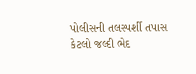પોલીસની તલસ્પર્શી તપાસ કેટલો જલ્દી ભેદ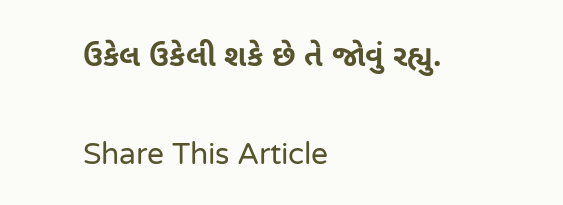ઉકેલ ઉકેલી શકે છે તે જોવું રહ્યુ.

Share This Article